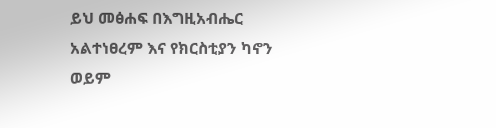ይህ መፅሐፍ በእግዚአብሔር አልተነፀረም እና የክርስቲያን ካኖን ወይም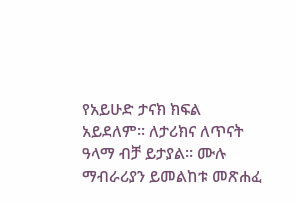የአይሁድ ታናክ ክፍል አይደለም። ለታሪክና ለጥናት ዓላማ ብቻ ይታያል። ሙሉ ማብራሪያን ይመልከቱ መጽሐፈ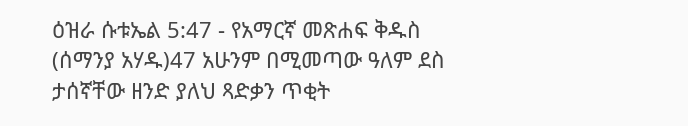ዕዝራ ሱቱኤል 5:47 - የአማርኛ መጽሐፍ ቅዱስ (ሰማንያ አሃዱ)47 አሁንም በሚመጣው ዓለም ደስ ታሰኛቸው ዘንድ ያለህ ጻድቃን ጥቂት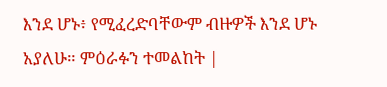እንደ ሆኑ፥ የሚፈረድባቸውም ብዙዎች እንደ ሆኑ አያለሁ። ምዕራፉን ተመልከት |